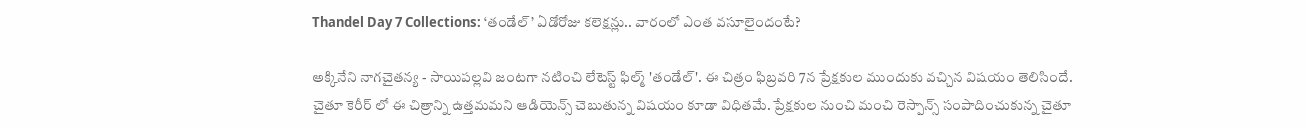Thandel Day 7 Collections: ‘తండేల్’ ఏడోరోజు కలెక్షన్లు.. వారంలో ఎంత వసూలైందంటే?

అక్కినేని నాగచైతన్య - సాయిపల్లవి జంటగా నటించి లేటెస్ట్ ఫిల్మ్ 'తండేల్'. ఈ చిత్రం ఫిబ్రవరి 7న ప్రేక్షకుల ముందుకు వచ్చిన విషయం తెలిసిందే. చైతూ కెరీర్ లో ఈ చిత్రాన్ని ఉత్తమమని ఆడియెన్స్ చెబుతున్న విషయం కూడా విధితమే. ప్రేక్షకుల నుంచి మంచి రెస్పాన్స్ సంపాదించుకున్న చైతూ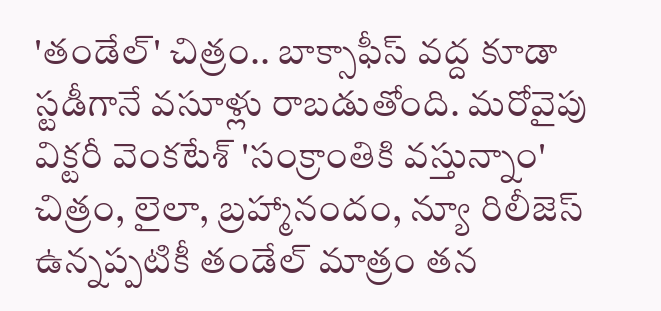'తండేల్' చిత్రం.. బాక్సాఫీస్ వద్ద కూడా స్టడీగానే వసూళ్లు రాబడుతోంది. మరోవైపు విక్టరీ వెంకటేశ్ 'సంక్రాంతికి వస్తున్నాం' చిత్రం, లైలా, బ్రహ్మానందం, న్యూ రిలీజెస్ ఉన్నప్పటికీ తండేల్ మాత్రం తన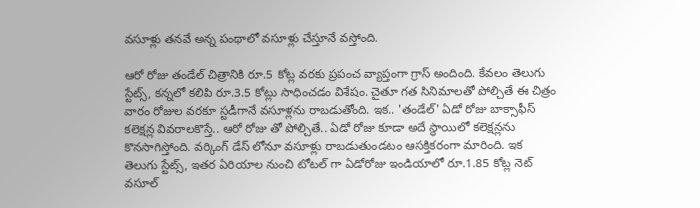వసూళ్లు తనవే అన్న పంథాలో వసూళ్లు చేస్తూనే వస్తోంది.

ఆరో రోజు తండేల్ చిత్రానికి రూ.5 కోట్ల వరకు ప్రపంచ వ్యాప్తంగా గ్రాస్ అందింది. కేవలం తెలుగు స్టేట్స్, కన్నలో కలిపి రూ.3.5 కోట్లు సాధించడం విశేషం. చైతూ గత సినిమాలతో పోల్చితే ఈ చిత్రం వారం రోజుల వరకూ స్టడీగానే వసూళ్లను రాబడుతోంది. ఇక.. 'తండేల్' ఏడో రోజు బాక్సాఫీస్ కలెక్షన్ల వివరాలకొస్తే.. ఆరో రోజు తో పోల్చితే.. ఏడో రోజు కూడా అదే స్థాయిలో కలెక్షన్లను కొనసాగిస్తోంది. వర్కింగ్ డేస్ లోనూ వసూళ్లు రాబడుతుండటం ఆసక్తికరంగా మారింది. ఇక తెలుగు స్టేట్స్, ఇతర ఏరియాల నుంచి టోటల్ గా ఏడోరోజు ఇండియాలో రూ.1.85 కోట్ల నెట్ వసూల్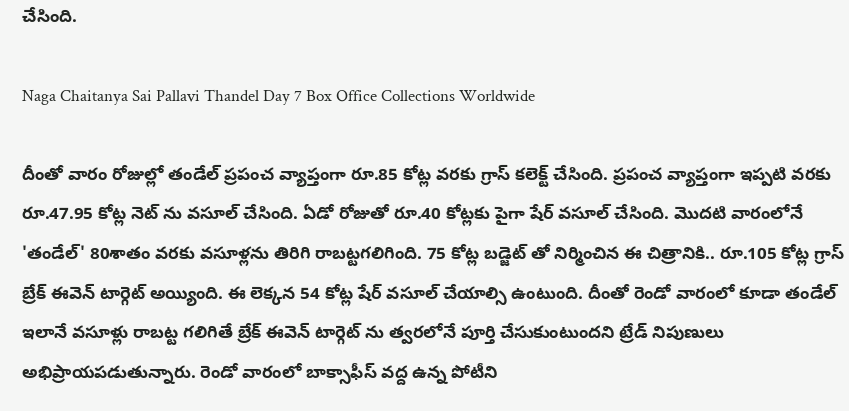చేసింది.

Naga Chaitanya Sai Pallavi Thandel Day 7 Box Office Collections Worldwide

దీంతో వారం రోజుల్లో తండేల్ ప్రపంచ వ్యాప్తంగా రూ.85 కోట్ల వరకు గ్రాస్ కలెక్ట్ చేసింది. ప్రపంచ వ్యాప్తంగా ఇప్పటి వరకు రూ.47.95 కోట్ల నెట్ ను వసూల్ చేసింది. ఏడో రోజుతో రూ.40 కోట్లకు పైగా షేర్ వసూల్ చేసింది. మొదటి వారంలోనే 'తండేల్' 80శాతం వరకు వసూళ్లను తిరిగి రాబట్టగలిగింది. 75 కోట్ల బడ్జెట్ తో నిర్మించిన ఈ చిత్రానికి.. రూ.105 కోట్ల గ్రాస్ బ్రేక్ ఈవెన్ టార్గెట్ అయ్యింది. ఈ లెక్కన 54 కోట్ల షేర్ వసూల్ చేయాల్సి ఉంటుంది. దీంతో రెండో వారంలో కూడా తండేల్ ఇలానే వసూళ్లు రాబట్ట గలిగితే బ్రేక్ ఈవెన్ టార్గెట్ ను త్వరలోనే పూర్తి చేసుకుంటుందని ట్రేడ్ నిపుణులు అభిప్రాయపడుతున్నారు. రెండో వారంలో బాక్సాఫీస్ వద్ద ఉన్న పోటీని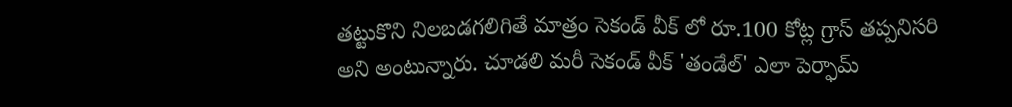తట్టుకొని నిలబడగలిగితే మాత్రం సెకండ్ వీక్ లో రూ.100 కోట్ల గ్రాస్ తప్పనిసరి అని అంటున్నారు. చూడలి మరీ సెకండ్ వీక్ 'తండేల్' ఎలా పెర్ఫామ్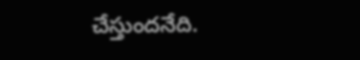చేస్తుందనేది.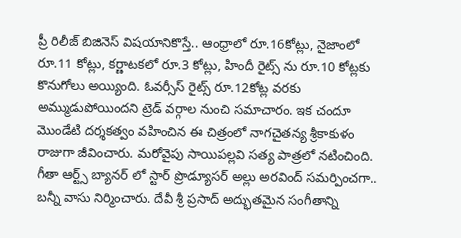ప్రీ రిలీజ్ బిజినెస్ విషయానికొస్తే.. ఆంధ్రాలో రూ.16కోట్లు, నైజాంలో రూ.11 కోట్లు, కర్ణాటకలో రూ.3 కోట్లు, హిందీ రైట్స్ ను రూ.10 కోట్లకు కొనుగోలు అయ్యింది. ఓవర్సీస్ రైట్స్ రూ.12కోట్ల వరకు అమ్ముడుపోయిందని ట్రెడ్ వర్గాల నుంచి సమాచారం. ఇక చందూ మొండేటి దర్శకత్వం వహించిన ఈ చిత్రంలో నాగచైతన్య శ్రీకాకుళం రాజుగా జీవించారు. మరోవైపు సాయిపల్లవి సత్య పాత్రలో నటించింది. గీతా ఆర్ట్స్ బ్యానర్ లో స్టార్ ప్రొడ్యూసర్ అల్లు అరవింద్ సమర్పించగా.. బన్నీ వాసు నిర్మించారు. దేవీ శ్రీ ప్రసాద్ అద్భుతమైన సంగీతాన్ని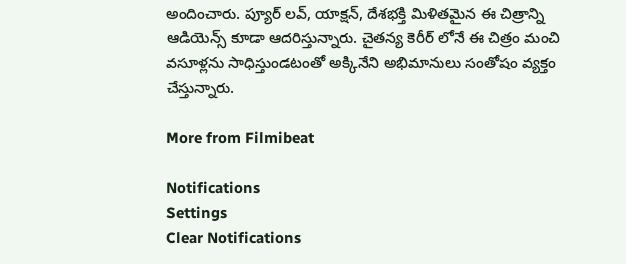అందించారు. ప్యూర్ లవ్, యాక్షన్, దేశభక్తి మిళితమైన ఈ చిత్రాన్ని ఆడియెన్స్ కూడా ఆదరిస్తున్నారు. చైతన్య కెరీర్ లోనే ఈ చిత్రం మంచి వసూళ్లను సాధిస్తుండటంతో అక్కినేని అభిమానులు సంతోషం వ్యక్తం చేస్తున్నారు.

More from Filmibeat

Notifications
Settings
Clear Notifications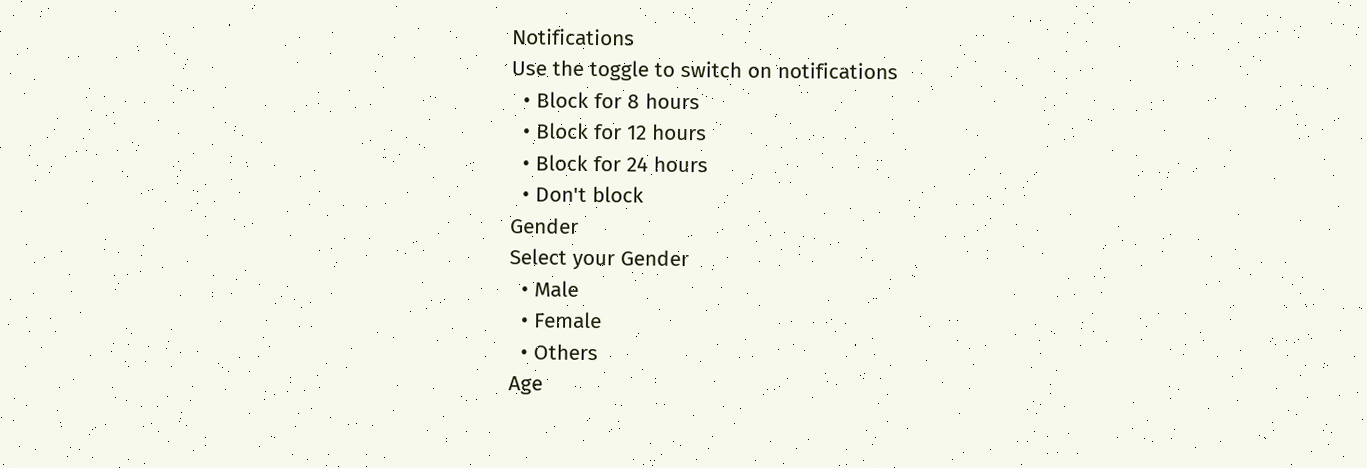Notifications
Use the toggle to switch on notifications
  • Block for 8 hours
  • Block for 12 hours
  • Block for 24 hours
  • Don't block
Gender
Select your Gender
  • Male
  • Female
  • Others
Age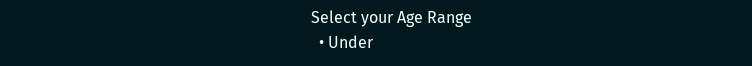Select your Age Range
  • Under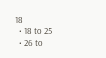18
  • 18 to 25
  • 26 to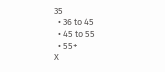35
  • 36 to 45
  • 45 to 55
  • 55+
X